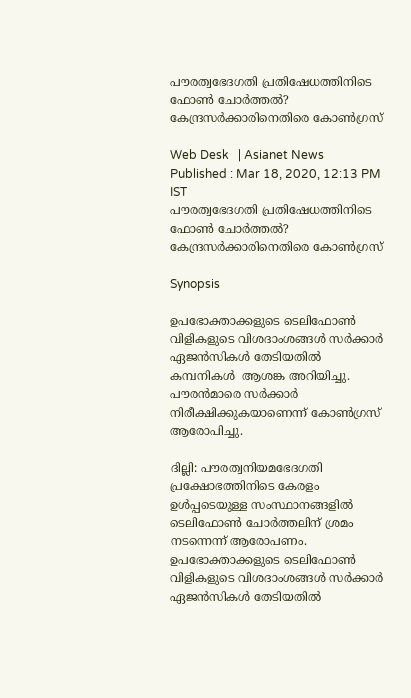പൗരത്വഭേദഗതി പ്രതിഷേധത്തിനിടെ ഫോണ്‍ ചോര്‍ത്തല്‍? കേന്ദ്രസര്‍ക്കാരിനെതിരെ കോണ്‍ഗ്രസ്

Web Desk   | Asianet News
Published : Mar 18, 2020, 12:13 PM IST
പൗരത്വഭേദഗതി പ്രതിഷേധത്തിനിടെ ഫോണ്‍ ചോര്‍ത്തല്‍? കേന്ദ്രസര്‍ക്കാരിനെതിരെ കോണ്‍ഗ്രസ്

Synopsis

ഉപഭോക്താക്കളുടെ ടെലിഫോൺ വിളികളുടെ വിശദാംശങ്ങൾ സർക്കാർ ഏജൻസികൾ തേടിയതിൽ കമ്പനികൾ  ആശങ്ക അറിയിച്ചു. പൗരൻമാരെ സർക്കാർ നിരീക്ഷിക്കുകയാണെന്ന് കോൺഗ്രസ് ആരോപിച്ചു.

ദില്ലി: പൗരത്വനിയമഭേദഗതി പ്രക്ഷോഭത്തിനിടെ കേരളം ഉൾപ്പടെയുള്ള സംസ്ഥാനങ്ങളിൽ ടെലിഫോൺ ചോർത്തലിന് ശ്രമം നടന്നെന്ന് ആരോപണം. ഉപഭോക്താക്കളുടെ ടെലിഫോൺ വിളികളുടെ വിശദാംശങ്ങൾ സർക്കാർ ഏജൻസികൾ തേടിയതിൽ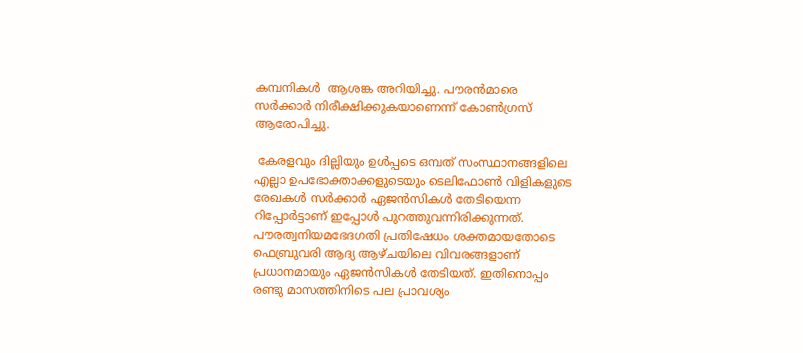കമ്പനികൾ  ആശങ്ക അറിയിച്ചു. പൗരൻമാരെ സർക്കാർ നിരീക്ഷിക്കുകയാണെന്ന് കോൺഗ്രസ് ആരോപിച്ചു.

 കേരളവും ദില്ലിയും ഉൾപ്പടെ ഒമ്പത് സംസ്ഥാനങ്ങളിലെ എല്ലാ ഉപഭോക്താക്കളുടെയും ടെലിഫോൺ വിളികളുടെ രേഖകൾ സർക്കാർ ഏജൻസികൾ തേടിയെന്ന റിപ്പോർട്ടാണ് ഇപ്പോൾ പുറത്തുവന്നിരിക്കുന്നത്. പൗരത്വനിയമഭേദഗതി പ്രതിഷേധം ശക്തമായതോടെ ഫെബ്രുവരി ആദ്യ ആഴ്ചയിലെ വിവരങ്ങളാണ് പ്രധാനമായും ഏജൻസികൾ തേടിയത്. ഇതിനൊപ്പം രണ്ടു മാസത്തിനിടെ പല പ്രാവശ്യം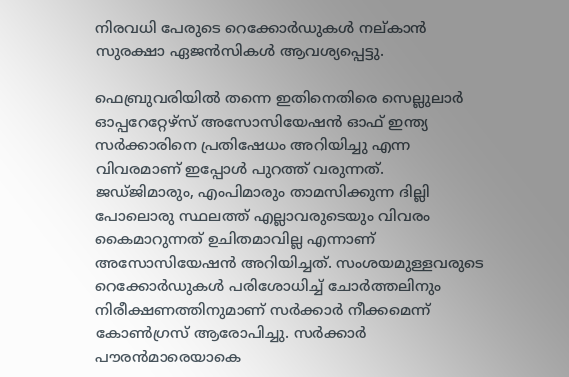നിരവധി പേരുടെ റെക്കോർഡുകൾ നല്കാൻ സുരക്ഷാ ഏജൻസികൾ ആവശ്യപ്പെട്ടു.

ഫെബ്രുവരിയിൽ തന്നെ ഇതിനെതിരെ സെല്ലുലാർ ഓപ്പറേറ്റേഴ്സ് അസോസിയേഷൻ ഓഫ് ഇന്ത്യ സർക്കാരിനെ പ്രതിഷേധം അറിയിച്ചു എന്ന വിവരമാണ് ഇപ്പോൾ പുറത്ത് വരുന്നത്. ജഡ്ജിമാരും, എംപിമാരും താമസിക്കുന്ന ദില്ലി പോലൊരു സ്ഥലത്ത് എല്ലാവരുടെയും വിവരം കൈമാറുന്നത് ഉചിതമാവില്ല എന്നാണ് അസോസിയേഷൻ അറിയിച്ചത്. സംശയമുള്ളവരുടെ റെക്കോർഡുകൾ പരിശോധിച്ച് ചോർത്തലിനും നിരീക്ഷണത്തിനുമാണ് സർക്കാർ നീക്കമെന്ന് കോൺഗ്രസ് ആരോപിച്ചു. സർക്കാർ പൗരൻമാരെയാകെ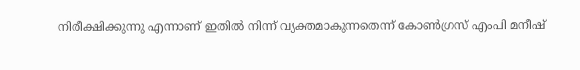നിരീക്ഷിക്കുന്നു എന്നാണ് ഇതിൽ നിന്ന് വ്യക്തമാകുന്നതെന്ന് കോണ്‍ഗ്രസ് എംപി മനീഷ്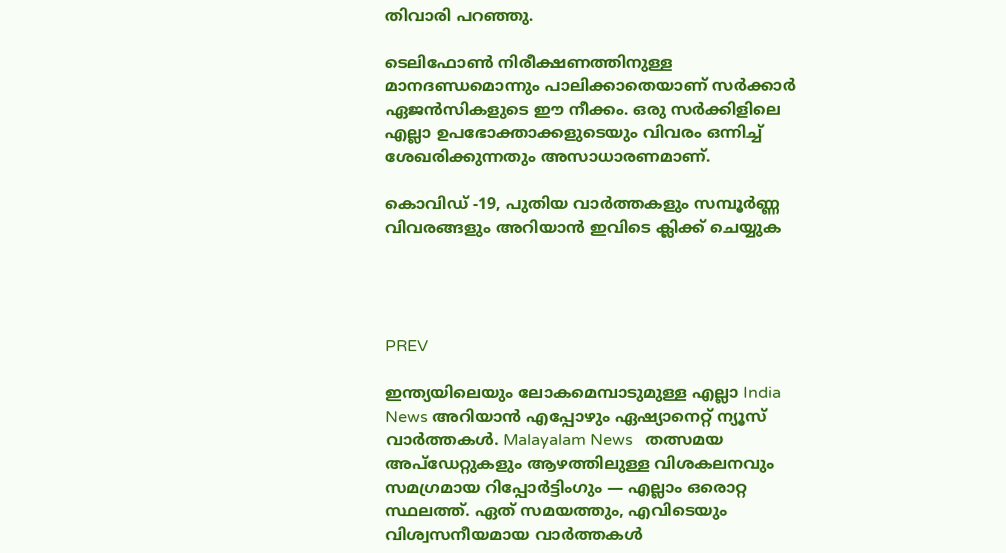തിവാരി പറഞ്ഞു.

ടെലിഫോൺ നിരീക്ഷണത്തിനുള്ള മാനദണ്ഡമൊന്നും പാലിക്കാതെയാണ് സർക്കാർ ഏജൻസികളുടെ ഈ നീക്കം. ഒരു സർക്കിളിലെ എല്ലാ ഉപഭോക്താക്കളുടെയും വിവരം ഒന്നിച്ച് ശേഖരിക്കുന്നതും അസാധാരണമാണ്.

കൊവിഡ് -19, പുതിയ വാര്‍ത്തകളും സമ്പൂര്‍ണ്ണ വിവരങ്ങളും അറിയാന്‍ ഇവിടെ ക്ലിക്ക് ചെയ്യുക




PREV

ഇന്ത്യയിലെയും ലോകമെമ്പാടുമുള്ള എല്ലാ India News അറിയാൻ എപ്പോഴും ഏഷ്യാനെറ്റ് ന്യൂസ് വാർത്തകൾ. Malayalam News   തത്സമയ അപ്‌ഡേറ്റുകളും ആഴത്തിലുള്ള വിശകലനവും സമഗ്രമായ റിപ്പോർട്ടിംഗും — എല്ലാം ഒരൊറ്റ സ്ഥലത്ത്. ഏത് സമയത്തും, എവിടെയും വിശ്വസനീയമായ വാർത്തകൾ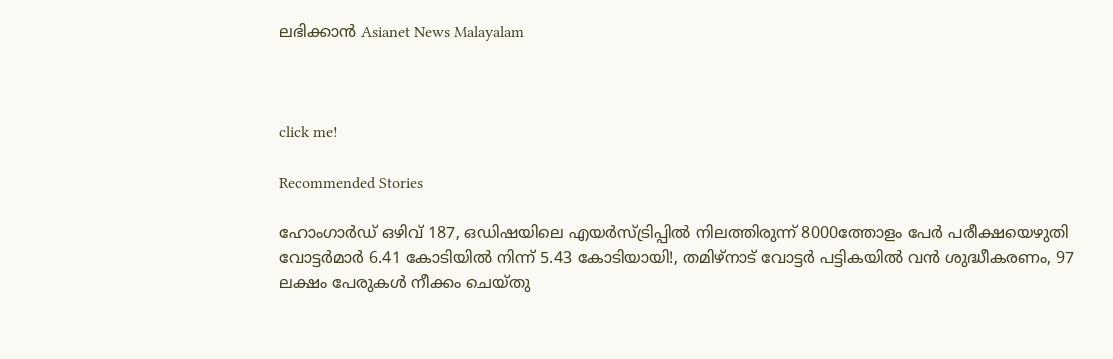ലഭിക്കാൻ Asianet News Malayalam



click me!

Recommended Stories

ഹോംഗാർഡ് ഒഴിവ് 187, ഒഡിഷയിലെ എയർസ്ട്രിപ്പിൽ നിലത്തിരുന്ന് 8000ത്തോളം പേർ പരീക്ഷയെഴുതി
വോട്ടര്‍മാര്‍ 6.41 കോടിയിൽ നിന്ന് 5.43 കോടിയായി!, തമിഴ്‌നാട് വോട്ടർ പട്ടികയിൽ വൻ ശുദ്ധീകരണം, 97 ലക്ഷം പേരുകൾ നീക്കം ചെയ്തു